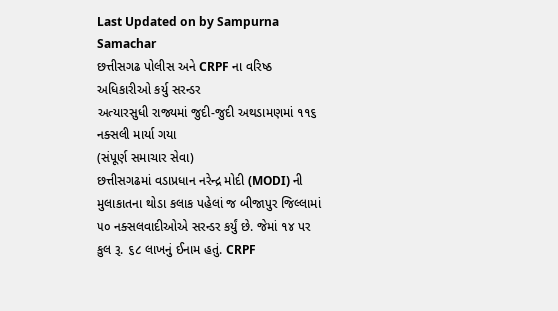Last Updated on by Sampurna Samachar
છત્તીસગઢ પોલીસ અને CRPF ના વરિષ્ઠ અધિકારીઓ કર્યુ સરન્ડર
અત્યારસુધી રાજ્યમાં જુદી-જુદી અથડામણમાં ૧૧૬ નક્સલી માર્યા ગયા
(સંપૂર્ણ સમાચાર સેવા)
છત્તીસગઢમાં વડાપ્રધાન નરેન્દ્ર મોદી (MODI) ની મુલાકાતના થોડા કલાક પહેલાં જ બીજાપુર જિલ્લામાં ૫૦ નક્સલવાદીઓએ સરન્ડર કર્યું છે. જેમાં ૧૪ પર કુલ રૂ. ૬૮ લાખનું ઈનામ હતું. CRPF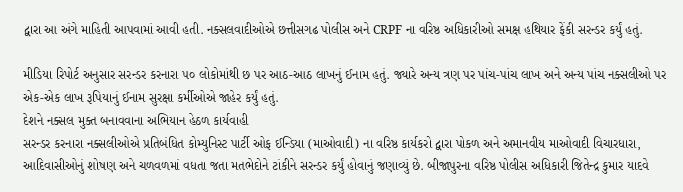દ્વારા આ અંગે માહિતી આપવામાં આવી હતી. નક્સલવાદીઓએ છત્તીસગઢ પોલીસ અને CRPF ના વરિષ્ઠ અધિકારીઓ સમક્ષ હથિયાર ફેંકી સરન્ડર કર્યું હતું.

મીડિયા રિપોર્ટ અનુસાર સરન્ડર કરનારા ૫૦ લોકોમાંથી છ પર આઠ-આઠ લાખનું ઈનામ હતું. જ્યારે અન્ય ત્રણ પર પાંચ-પાંચ લાખ અને અન્ય પાંચ નક્સલીઓ પર એક-એક લાખ રૂપિયાનું ઈનામ સુરક્ષા કર્મીઓએ જાહેર કર્યું હતું.
દેશને નક્સલ મુક્ત બનાવવાના અભિયાન હેઠળ કાર્યવાહી
સરન્ડર કરનારા નક્સલીઓએ પ્રતિબંધિત કોમ્યુનિસ્ટ પાર્ટી ઓફ ઈન્ડિયા (માઓવાદી) ના વરિષ્ઠ કાર્યકરો દ્વારા પોકળ અને અમાનવીય માઓવાદી વિચારધારા, આદિવાસીઓનું શોષણ અને ચળવળમાં વધતા જતા મતભેદોને ટાંકીને સરન્ડર કર્યું હોવાનું જણાવ્યું છે. બીજાપુરના વરિષ્ઠ પોલીસ અધિકારી જિતેન્દ્ર કુમાર યાદવે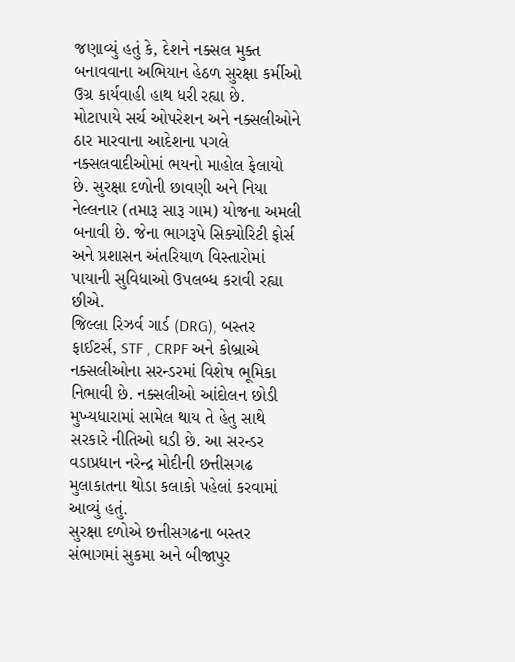જણાવ્યું હતું કે, દેશને નક્સલ મુક્ત બનાવવાના અભિયાન હેઠળ સુરક્ષા કર્મીઓ ઉગ્ર કાર્યવાહી હાથ ધરી રહ્યા છે.
મોટાપાયે સર્ચ ઓપરેશન અને નક્સલીઓને ઠાર મારવાના આદેશના પગલે નક્સલવાદીઓમાં ભયનો માહોલ ફેલાયો છે. સુરક્ષા દળોની છાવણી અને નિયા નેલ્લનાર (તમારૂ સારૂ ગામ) યોજના અમલી બનાવી છે. જેના ભાગરૂપે સિક્યોરિટી ફોર્સ અને પ્રશાસન અંતરિયાળ વિસ્તારોમાં પાયાની સુવિધાઓ ઉપલબ્ધ કરાવી રહ્યા છીએ.
જિલ્લા રિઝર્વ ગાર્ડ (DRG), બસ્તર ફાઈટર્સ, STF , CRPF અને કોબ્રાએ નક્સલીઓના સરન્ડરમાં વિશેષ ભૂમિકા નિભાવી છે. નક્સલીઓ આંદોલન છોડી મુખ્યધારામાં સામેલ થાય તે હેતુ સાથે સરકારે નીતિઓ ઘડી છે. આ સરન્ડર વડાપ્રધાન નરેન્દ્ર મોદીની છત્તીસગઢ મુલાકાતના થોડા કલાકો પહેલાં કરવામાં આવ્યું હતું.
સુરક્ષા દળોએ છત્તીસગઢના બસ્તર સંભાગમાં સુકમા અને બીજાપુર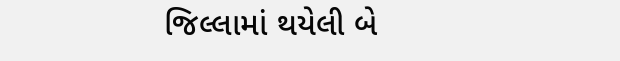જિલ્લામાં થયેલી બે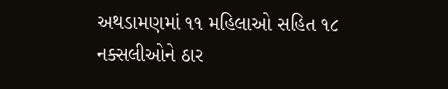અથડામણમાં ૧૧ મહિલાઓ સહિત ૧૮ નક્સલીઓને ઠાર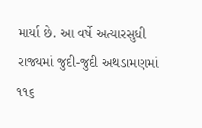માર્યા છે. આ વર્ષે અત્યારસુધી રાજ્યમાં જુદી-જુદી અથડામણમાં ૧૧૬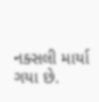નક્સલી માર્યા ગયા છે.